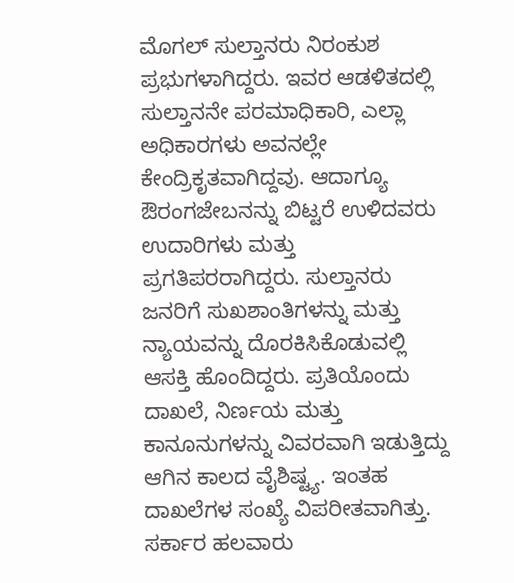ಮೊಗಲ್ ಸುಲ್ತಾನರು ನಿರಂಕುಶ ಪ್ರಭುಗಳಾಗಿದ್ದರು. ಇವರ ಆಡಳಿತದಲ್ಲಿ ಸುಲ್ತಾನನೇ ಪರಮಾಧಿಕಾರಿ, ಎಲ್ಲಾ ಅಧಿಕಾರಗಳು ಅವನಲ್ಲೇ ಕೇಂದ್ರಿಕೃತವಾಗಿದ್ದವು. ಆದಾಗ್ಯೂ ಔರಂಗಜೇಬನನ್ನು ಬಿಟ್ಟರೆ ಉಳಿದವರು ಉದಾರಿಗಳು ಮತ್ತು ಪ್ರಗತಿಪರರಾಗಿದ್ದರು. ಸುಲ್ತಾನರು ಜನರಿಗೆ ಸುಖಶಾಂತಿಗಳನ್ನು ಮತ್ತು ನ್ಯಾಯವನ್ನು ದೊರಕಿಸಿಕೊಡುವಲ್ಲಿ ಆಸಕ್ತಿ ಹೊಂದಿದ್ದರು. ಪ್ರತಿಯೊಂದು ದಾಖಲೆ, ನಿರ್ಣಯ ಮತ್ತು ಕಾನೂನುಗಳನ್ನು ವಿವರವಾಗಿ ಇಡುತ್ತಿದ್ದು ಆಗಿನ ಕಾಲದ ವೈಶಿಷ್ಟ್ಯ. ಇಂತಹ ದಾಖಲೆಗಳ ಸಂಖ್ಯೆ ವಿಪರೀತವಾಗಿತ್ತು. ಸರ್ಕಾರ ಹಲವಾರು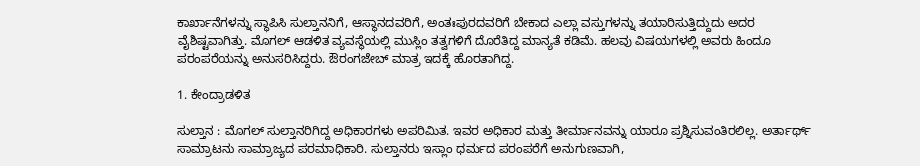ಕಾರ್ಖಾನೆಗಳನ್ನು ಸ್ಥಾಪಿಸಿ ಸುಲ್ತಾನನಿಗೆ, ಆಸ್ಥಾನದವರಿಗೆ, ಅಂತಃಪುರದವರಿಗೆ ಬೇಕಾದ ಎಲ್ಲಾ ವಸ್ತುಗಳನ್ನು ತಯಾರಿಸುತ್ತಿದ್ದುದು ಅದರ ವೈಶಿಷ್ಟವಾಗಿತ್ತು. ಮೊಗಲ್ ಆಡಳಿತ ವ್ಯವಸ್ಥೆಯಲ್ಲಿ ಮುಸ್ಲಿಂ ತತ್ವಗಳಿಗೆ ದೊರೆತಿದ್ದ ಮಾನ್ಯತೆ ಕಡಿಮೆ. ಹಲವು ವಿಷಯಗಳಲ್ಲಿ ಅವರು ಹಿಂದೂ ಪರಂಪರೆಯನ್ನು ಅನುಸರಿಸಿದ್ದರು. ಔರಂಗಜೇಬ್ ಮಾತ್ರ ಇದಕ್ಕೆ ಹೊರತಾಗಿದ್ದ.

1. ಕೇಂದ್ರಾಡಳಿತ

ಸುಲ್ತಾನ : ಮೊಗಲ್ ಸುಲ್ತಾನರಿಗಿದ್ದ ಅಧಿಕಾರಗಳು ಅಪರಿಮಿತ. ಇವರ ಅಧಿಕಾರ ಮತ್ತು ತೀರ್ಮಾನವನ್ನು ಯಾರೂ ಪ್ರಶ್ನಿಸುವಂತಿರಲಿಲ್ಲ. ಅರ್ತಾರ್ಥ್ ಸಾಮ್ರಾಟನು ಸಾಮ್ರಾಜ್ಯದ ಪರಮಾಧಿಕಾರಿ. ಸುಲ್ತಾನರು ಇಸ್ಲಾಂ ಧರ್ಮದ ಪರಂಪರೆಗೆ ಅನುಗುಣವಾಗಿ,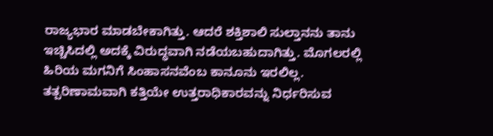ರಾಜ್ಯಭಾರ ಮಾಡಬೇಕಾಗಿತ್ತು. ಆದರೆ ಶಕ್ತಿಶಾಲಿ ಸುಲ್ತಾನನು ತಾನು ಇಚ್ಚಿಸಿದಲ್ಲಿ ಅದಕ್ಕೆ ವಿರುದ್ಧವಾಗಿ ನಡೆಯಬಹುದಾಗಿತ್ತು. ಮೊಗಲರಲ್ಲಿ ಹಿರಿಯ ಮಗನಿಗೆ ಸಿಂಹಾಸನವೆಂಬ ಕಾನೂನು ಇರಲಿಲ್ಲ. ತತ್ಪರಿಣಾಮವಾಗಿ ಕತ್ತಿಯೇ ಉತ್ತರಾಧಿಕಾರವನ್ನು ನಿರ್ಧರಿಸುವ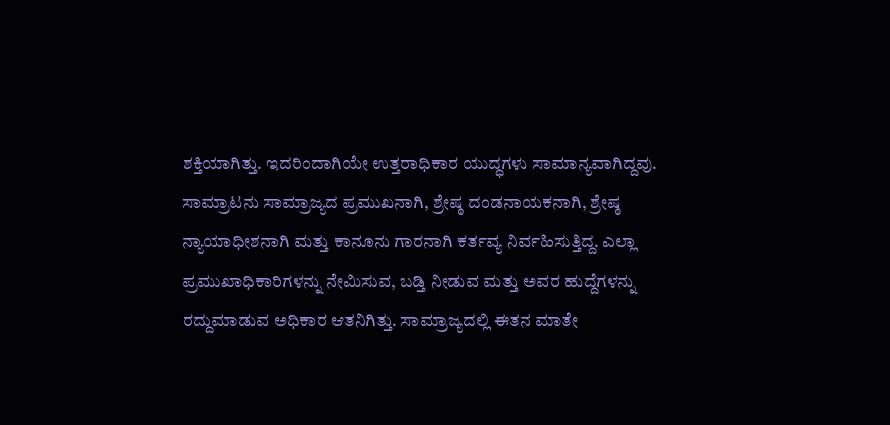ಶಕ್ತಿಯಾಗಿತ್ತು. ಇದರಿಂದಾಗಿಯೇ ಉತ್ತರಾಧಿಕಾರ ಯುದ್ಧಗಳು ಸಾಮಾನ್ಯವಾಗಿದ್ದವು. ಸಾಮ್ರಾಟನು ಸಾಮ್ರಾಜ್ಯದ ಪ್ರಮುಖನಾಗಿ, ಶ್ರೇಷ್ಠ ದಂಡನಾಯಕನಾಗಿ, ಶ್ರೇಷ್ಠ ನ್ಯಾಯಾಧೀಶನಾಗಿ ಮತ್ತು ಕಾನೂನು ಗಾರನಾಗಿ ಕರ್ತವ್ಯ ನಿರ್ವಹಿಸುತ್ತಿದ್ದ. ಎಲ್ಲಾ ಪ್ರಮುಖಾಧಿಕಾರಿಗಳನ್ನು ನೇಮಿಸುವ, ಬಡ್ತಿ ನೀಡುವ ಮತ್ತು ಅವರ ಹುದ್ದೆಗಳನ್ನು ರದ್ದುಮಾಡುವ ಅಧಿಕಾರ ಆತನಿಗಿತ್ತು. ಸಾಮ್ರಾಜ್ಯದಲ್ಲಿ ಈತನ ಮಾತೇ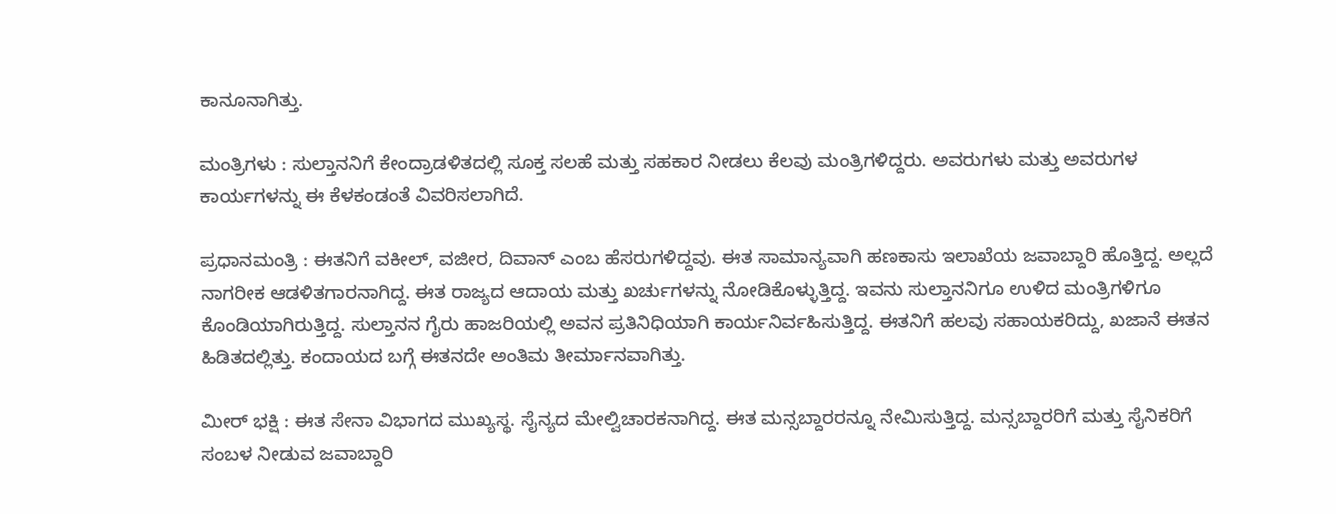ಕಾನೂನಾಗಿತ್ತು.

ಮಂತ್ರಿಗಳು : ಸುಲ್ತಾನನಿಗೆ ಕೇಂದ್ರಾಡಳಿತದಲ್ಲಿ ಸೂಕ್ತ ಸಲಹೆ ಮತ್ತು ಸಹಕಾರ ನೀಡಲು ಕೆಲವು ಮಂತ್ರಿಗಳಿದ್ದರು. ಅವರುಗಳು ಮತ್ತು ಅವರುಗಳ ಕಾರ್ಯಗಳನ್ನು ಈ ಕೆಳಕಂಡಂತೆ ವಿವರಿಸಲಾಗಿದೆ.

ಪ್ರಧಾನಮಂತ್ರಿ : ಈತನಿಗೆ ವಕೀಲ್, ವಜೀರ, ದಿವಾನ್ ಎಂಬ ಹೆಸರುಗಳಿದ್ದವು. ಈತ ಸಾಮಾನ್ಯವಾಗಿ ಹಣಕಾಸು ಇಲಾಖೆಯ ಜವಾಬ್ದಾರಿ ಹೊತ್ತಿದ್ದ. ಅಲ್ಲದೆ ನಾಗರೀಕ ಆಡಳಿತಗಾರನಾಗಿದ್ದ. ಈತ ರಾಜ್ಯದ ಆದಾಯ ಮತ್ತು ಖರ್ಚುಗಳನ್ನು ನೋಡಿಕೊಳ್ಳುತ್ತಿದ್ದ. ಇವನು ಸುಲ್ತಾನನಿಗೂ ಉಳಿದ ಮಂತ್ರಿಗಳಿಗೂ ಕೊಂಡಿಯಾಗಿರುತ್ತಿದ್ದ. ಸುಲ್ತಾನನ ಗೈರು ಹಾಜರಿಯಲ್ಲಿ ಅವನ ಪ್ರತಿನಿಧಿಯಾಗಿ ಕಾರ್ಯನಿರ್ವಹಿಸುತ್ತಿದ್ದ. ಈತನಿಗೆ ಹಲವು ಸಹಾಯಕರಿದ್ದು, ಖಜಾನೆ ಈತನ ಹಿಡಿತದಲ್ಲಿತ್ತು. ಕಂದಾಯದ ಬಗ್ಗೆ ಈತನದೇ ಅಂತಿಮ ತೀರ್ಮಾನವಾಗಿತ್ತು.

ಮೀರ್‌ ಭಕ್ಷಿ : ಈತ ಸೇನಾ ವಿಭಾಗದ ಮುಖ್ಯಸ್ಥ. ಸೈನ್ಯದ ಮೇಲ್ವಿಚಾರಕನಾಗಿದ್ದ. ಈತ ಮನ್ಸಬ್ದಾರರನ್ನೂ ನೇಮಿಸುತ್ತಿದ್ದ. ಮನ್ಸಬ್ದಾರರಿಗೆ ಮತ್ತು ಸೈನಿಕರಿಗೆ ಸಂಬಳ ನೀಡುವ ಜವಾಬ್ದಾರಿ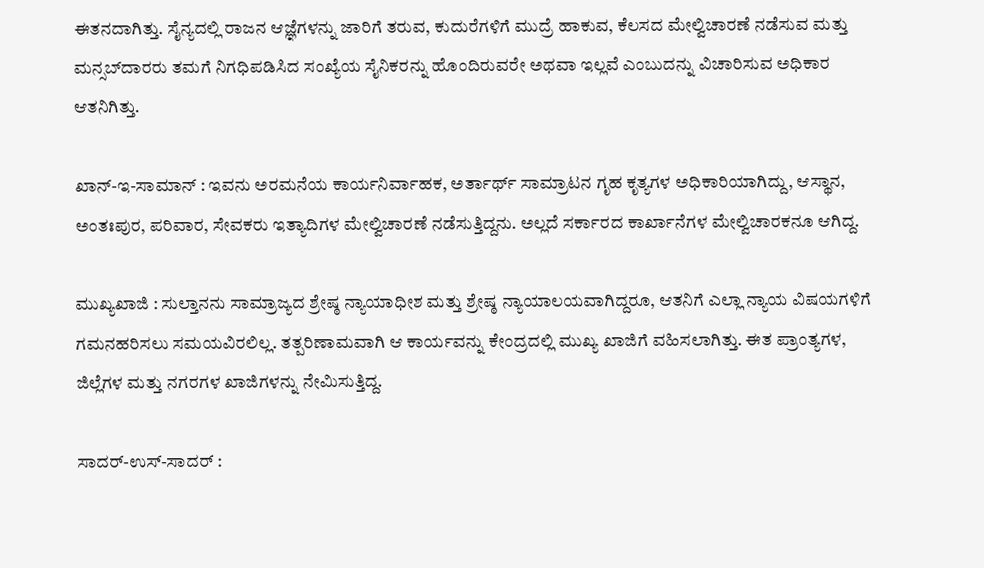ಈತನದಾಗಿತ್ತು. ಸೈನ್ಯದಲ್ಲಿ ರಾಜನ ಆಜ್ಞೆಗಳನ್ನು ಜಾರಿಗೆ ತರುವ, ಕುದುರೆಗಳಿಗೆ ಮುದ್ರೆ ಹಾಕುವ, ಕೆಲಸದ ಮೇಲ್ವಿಚಾರಣೆ ನಡೆಸುವ ಮತ್ತು ಮನ್ಸಬ್‌ದಾರರು ತಮಗೆ ನಿಗಧಿಪಡಿಸಿದ ಸಂಖ್ಯೆಯ ಸೈನಿಕರನ್ನು ಹೊಂದಿರುವರೇ ಅಥವಾ ಇಲ್ಲವೆ ಎಂಬುದನ್ನು ವಿಚಾರಿಸುವ ಅಧಿಕಾರ ಆತನಿಗಿತ್ತು.

ಖಾನ್-ಇ-ಸಾಮಾನ್ : ಇವನು ಅರಮನೆಯ ಕಾರ್ಯನಿರ್ವಾಹಕ, ಅರ್ತಾರ್ಥ್ ಸಾಮ್ರಾಟನ ಗೃಹ ಕೃತ್ಯಗಳ ಅಧಿಕಾರಿಯಾಗಿದ್ದು, ಆಸ್ಥಾನ, ಅಂತಃಪುರ, ಪರಿವಾರ, ಸೇವಕರು ಇತ್ಯಾದಿಗಳ ಮೇಲ್ವಿಚಾರಣೆ ನಡೆಸುತ್ತಿದ್ದನು. ಅಲ್ಲದೆ ಸರ್ಕಾರದ ಕಾರ್ಖಾನೆಗಳ ಮೇಲ್ವಿಚಾರಕನೂ ಆಗಿದ್ದ.

ಮುಖ್ಯಖಾಜಿ : ಸುಲ್ತಾನನು ಸಾಮ್ರಾಜ್ಯದ ಶ್ರೇಷ್ಠ ನ್ಯಾಯಾಧೀಶ ಮತ್ತು ಶ್ರೇಷ್ಠ ನ್ಯಾಯಾಲಯವಾಗಿದ್ದರೂ, ಆತನಿಗೆ ಎಲ್ಲಾ ನ್ಯಾಯ ವಿಷಯಗಳಿಗೆ ಗಮನಹರಿಸಲು ಸಮಯವಿರಲಿಲ್ಲ. ತತ್ಪರಿಣಾಮವಾಗಿ ಆ ಕಾರ್ಯವನ್ನು ಕೇಂದ್ರದಲ್ಲಿ ಮುಖ್ಯ ಖಾಜಿಗೆ ವಹಿಸಲಾಗಿತ್ತು. ಈತ ಪ್ರಾಂತ್ಯಗಳ, ಜಿಲ್ಲೆಗಳ ಮತ್ತು ನಗರಗಳ ಖಾಜಿಗಳನ್ನು ನೇಮಿಸುತ್ತಿದ್ದ.

ಸಾದರ್-ಉಸ್-ಸಾದರ್ :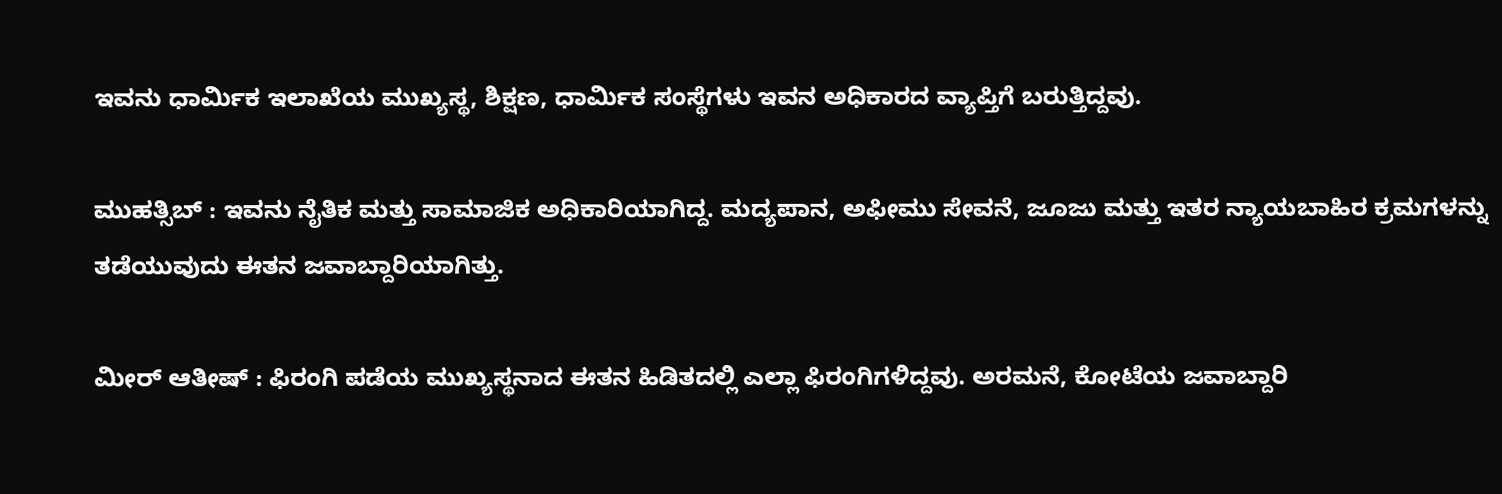ಇವನು ಧಾರ್ಮಿಕ ಇಲಾಖೆಯ ಮುಖ್ಯಸ್ಥ, ಶಿಕ್ಷಣ, ಧಾರ್ಮಿಕ ಸಂಸ್ಥೆಗಳು ಇವನ ಅಧಿಕಾರದ ವ್ಯಾಪ್ತಿಗೆ ಬರುತ್ತಿದ್ದವು.

ಮುಹತ್ಸಿಬ್ : ಇವನು ನೈತಿಕ ಮತ್ತು ಸಾಮಾಜಿಕ ಅಧಿಕಾರಿಯಾಗಿದ್ದ. ಮದ್ಯಪಾನ, ಅಫೀಮು ಸೇವನೆ, ಜೂಜು ಮತ್ತು ಇತರ ನ್ಯಾಯಬಾಹಿರ ಕ್ರಮಗಳನ್ನು ತಡೆಯುವುದು ಈತನ ಜವಾಬ್ದಾರಿಯಾಗಿತ್ತು.

ಮೀರ್‌ ಆತೀಷ್ : ಫಿರಂಗಿ ಪಡೆಯ ಮುಖ್ಯಸ್ಥನಾದ ಈತನ ಹಿಡಿತದಲ್ಲಿ ಎಲ್ಲಾ ಫಿರಂಗಿಗಳಿದ್ದವು. ಅರಮನೆ, ಕೋಟೆಯ ಜವಾಬ್ದಾರಿ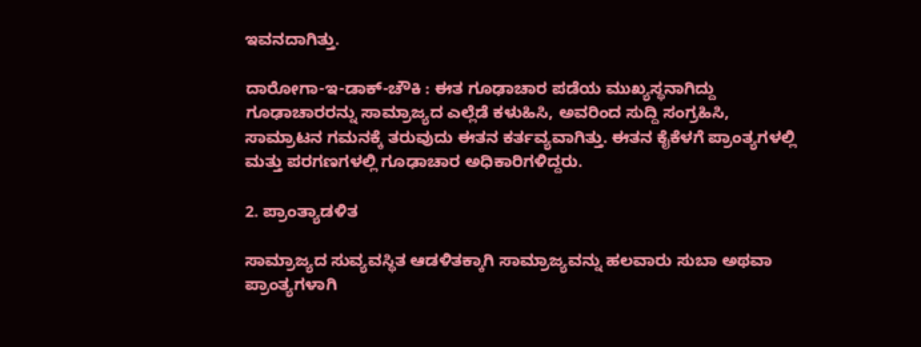ಇವನದಾಗಿತ್ತು.

ದಾರೋಗಾ-ಇ-ಡಾಕ್-ಚೌಕಿ : ಈತ ಗೂಢಾಚಾರ ಪಡೆಯ ಮುಖ್ಯಸ್ಥನಾಗಿದ್ದು ಗೂಢಾಚಾರರನ್ನು ಸಾಮ್ರಾಜ್ಯದ ಎಲ್ಲೆಡೆ ಕಳುಹಿಸಿ, ಅವರಿಂದ ಸುದ್ದಿ ಸಂಗ್ರಹಿಸಿ, ಸಾಮ್ರಾಟನ ಗಮನಕ್ಕೆ ತರುವುದು ಈತನ ಕರ್ತವ್ಯವಾಗಿತ್ತು. ಈತನ ಕೈಕೆಳಗೆ ಪ್ರಾಂತ್ಯಗಳಲ್ಲಿ ಮತ್ತು ಪರಗಣಗಳಲ್ಲಿ ಗೂಢಾಚಾರ ಅಧಿಕಾರಿಗಳಿದ್ದರು.

2. ಪ್ರಾಂತ್ಯಾಡಳಿತ

ಸಾಮ್ರಾಜ್ಯದ ಸುವ್ಯವಸ್ಥಿತ ಆಡಳಿತಕ್ಕಾಗಿ ಸಾಮ್ರಾಜ್ಯವನ್ನು ಹಲವಾರು ಸುಬಾ ಅಥವಾ ಪ್ರಾಂತ್ಯಗಳಾಗಿ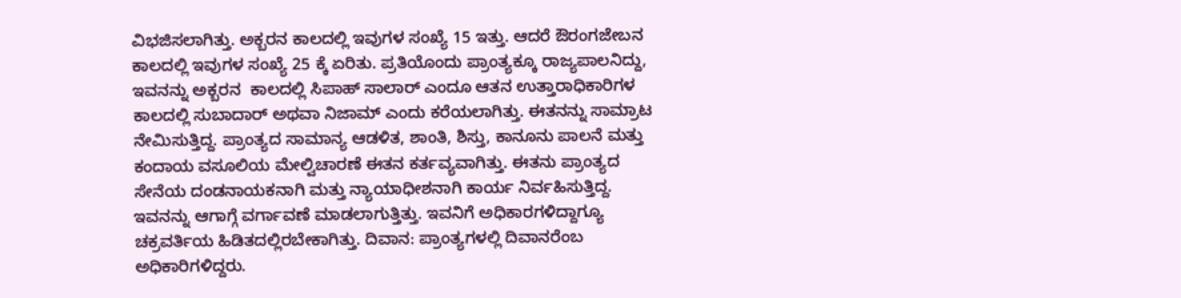ವಿಭಜಿಸಲಾಗಿತ್ತು. ಅಕ್ಬರನ ಕಾಲದಲ್ಲಿ ಇವುಗಳ ಸಂಖ್ಯೆ 15 ಇತ್ತು. ಆದರೆ ಔರಂಗಜೇಬನ ಕಾಲದಲ್ಲಿ ಇವುಗಳ ಸಂಖ್ಯೆ 25 ಕ್ಕೆ ಏರಿತು. ಪ್ರತಿಯೊಂದು ಪ್ರಾಂತ್ಯಕ್ಕೂ ರಾಜ್ಯಪಾಲನಿದ್ದು, ಇವನನ್ನು ಅಕ್ಬರನ  ಕಾಲದಲ್ಲಿ ಸಿಪಾಹ್ ಸಾಲಾರ್ ಎಂದೂ ಆತನ ಉತ್ತಾರಾಧಿಕಾರಿಗಳ ಕಾಲದಲ್ಲಿ ಸುಬಾದಾರ್ ಅಥವಾ ನಿಜಾಮ್ ಎಂದು ಕರೆಯಲಾಗಿತ್ತು. ಈತನನ್ನು ಸಾಮ್ರಾಟ ನೇಮಿಸುತ್ತಿದ್ದ. ಪ್ರಾಂತ್ಯದ ಸಾಮಾನ್ಯ ಆಡಳಿತ, ಶಾಂತಿ, ಶಿಸ್ತು, ಕಾನೂನು ಪಾಲನೆ ಮತ್ತು ಕಂದಾಯ ವಸೂಲಿಯ ಮೇಲ್ವಿಚಾರಣೆ ಈತನ ಕರ್ತವ್ಯವಾಗಿತ್ತು. ಈತನು ಪ್ರಾಂತ್ಯದ ಸೇನೆಯ ದಂಡನಾಯಕನಾಗಿ ಮತ್ತು ನ್ಯಾಯಾಧೀಶನಾಗಿ ಕಾರ್ಯ ನಿರ್ವಹಿಸುತ್ತಿದ್ದ. ಇವನನ್ನು ಆಗಾಗ್ಗೆ ವರ್ಗಾವಣೆ ಮಾಡಲಾಗುತ್ತಿತ್ತು. ಇವನಿಗೆ ಅಧಿಕಾರಗಳಿದ್ದಾಗ್ಯೂ ಚಕ್ರವರ್ತಿಯ ಹಿಡಿತದಲ್ಲಿರಬೇಕಾಗಿತ್ತು. ದಿವಾನ: ಪ್ರಾಂತ್ಯಗಳಲ್ಲಿ ದಿವಾನರೆಂಬ ಅಧಿಕಾರಿಗಳಿದ್ದರು.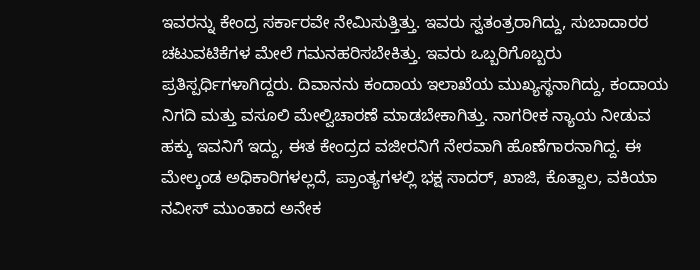ಇವರನ್ನು ಕೇಂದ್ರ ಸರ್ಕಾರವೇ ನೇಮಿಸುತ್ತಿತ್ತು. ಇವರು ಸ್ವತಂತ್ರರಾಗಿದ್ದು, ಸುಬಾದಾರರ ಚಟುವಟಿಕೆಗಳ ಮೇಲೆ ಗಮನಹರಿಸಬೇಕಿತ್ತು. ಇವರು ಒಬ್ಬರಿಗೊಬ್ಬರು ಪ್ರತಿಸ್ಪರ್ಧಿಗಳಾಗಿದ್ದರು. ದಿವಾನನು ಕಂದಾಯ ಇಲಾಖೆಯ ಮುಖ್ಯಸ್ಥನಾಗಿದ್ದು, ಕಂದಾಯ ನಿಗದಿ ಮತ್ತು ವಸೂಲಿ ಮೇಲ್ವಿಚಾರಣೆ ಮಾಡಬೇಕಾಗಿತ್ತು. ನಾಗರೀಕ ನ್ಯಾಯ ನೀಡುವ ಹಕ್ಕು ಇವನಿಗೆ ಇದ್ದು, ಈತ ಕೇಂದ್ರದ ವಜೀರನಿಗೆ ನೇರವಾಗಿ ಹೊಣೆಗಾರನಾಗಿದ್ದ. ಈ ಮೇಲ್ಕಂಡ ಅಧಿಕಾರಿಗಳಲ್ಲದೆ, ಪ್ರಾಂತ್ಯಗಳಲ್ಲಿ ಭಕ್ಷ ಸಾದರ್, ಖಾಜಿ, ಕೊತ್ವಾಲ, ವಕಿಯಾ ನವೀಸ್ ಮುಂತಾದ ಅನೇಕ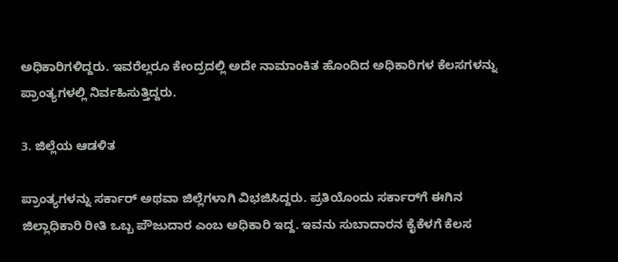ಅಧಿಕಾರಿಗಳಿದ್ದರು. ಇವರೆಲ್ಲರೂ ಕೇಂದ್ರದಲ್ಲಿ ಅದೇ ನಾಮಾಂಕಿತ ಹೊಂದಿದ ಅಧಿಕಾರಿಗಳ ಕೆಲಸಗಳನ್ನು ಪ್ರಾಂತ್ಯಗಳಲ್ಲಿ ನಿರ್ವಹಿಸುತ್ತಿದ್ದರು.

3. ಜಿಲ್ಲೆಯ ಆಡಳಿತ

ಪ್ರಾಂತ್ಯಗಳನ್ನು ಸರ್ಕಾರ್ ಅಥವಾ ಜಿಲ್ಲೆಗಳಾಗಿ ವಿಭಜಿಸಿದ್ದರು. ಪ್ರತಿಯೊಂದು ಸರ್ಕಾರ್‌ಗೆ ಈಗಿನ ಜಿಲ್ಲಾಧಿಕಾರಿ ರೀತಿ ಒಬ್ಬ ಪೌಜುದಾರ ಎಂಬ ಅಧಿಕಾರಿ ಇದ್ದ. ಇವನು ಸುಬಾದಾರನ ಕೈಕೆಳಗೆ ಕೆಲಸ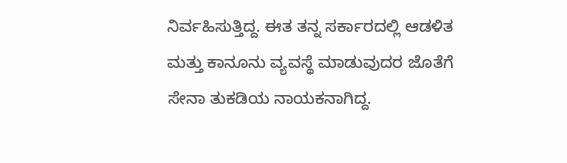ನಿರ್ವಹಿಸುತ್ತಿದ್ದ. ಈತ ತನ್ನ ಸರ್ಕಾರದಲ್ಲಿ ಆಡಳಿತ ಮತ್ತು ಕಾನೂನು ವ್ಯವಸ್ಥೆ ಮಾಡುವುದರ ಜೊತೆಗೆ ಸೇನಾ ತುಕಡಿಯ ನಾಯಕನಾಗಿದ್ದ.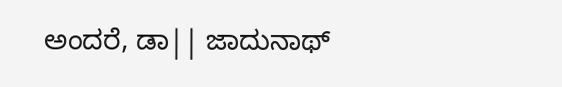ಅಂದರೆ, ಡಾ|| ಜಾದುನಾಥ್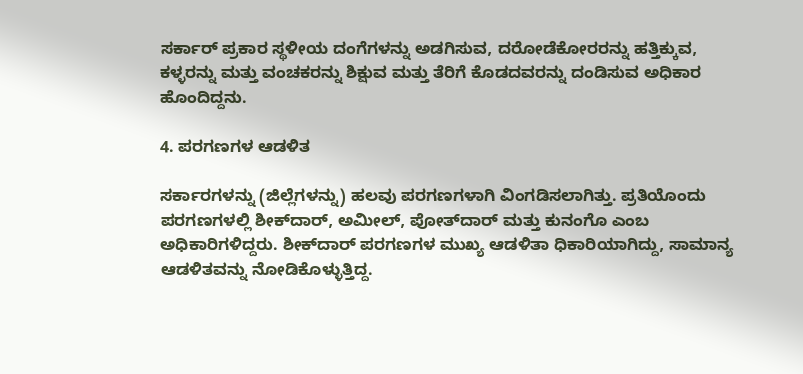ಸರ್ಕಾ‌ರ್ ಪ್ರಕಾರ ಸ್ಥಳೀಯ ದಂಗೆಗಳನ್ನು ಅಡಗಿಸುವ, ದರೋಡೆಕೋರರನ್ನು ಹತ್ತಿಕ್ಕುವ, ಕಳ್ಳರನ್ನು ಮತ್ತು ವಂಚಕರನ್ನು ಶಿಕ್ಷುವ ಮತ್ತು ತೆರಿಗೆ ಕೊಡದವರನ್ನು ದಂಡಿಸುವ ಅಧಿಕಾರ ಹೊಂದಿದ್ದನು.

4. ಪರಗಣಗಳ ಆಡಳಿತ

ಸರ್ಕಾರಗಳನ್ನು (ಜಿಲ್ಲೆಗಳನ್ನು) ಹಲವು ಪರಗಣಗಳಾಗಿ ವಿಂಗಡಿಸಲಾಗಿತ್ತು. ಪ್ರತಿಯೊಂದು ಪರಗಣಗಳಲ್ಲಿ ಶೀಕ್‌ದಾರ್, ಅಮೀಲ್, ಪೋತ್‌ದಾರ್ ಮತ್ತು ಕುನಂಗೊ ಎಂಬ ಅಧಿಕಾರಿಗಳಿದ್ದರು. ಶೀಕ್‌ದಾರ್ ಪರಗಣಗಳ ಮುಖ್ಯ ಆಡಳಿತಾ ಧಿಕಾರಿಯಾಗಿದ್ದು, ಸಾಮಾನ್ಯ ಆಡಳಿತವನ್ನು ನೋಡಿಕೊಳ್ಳುತ್ತಿದ್ದ.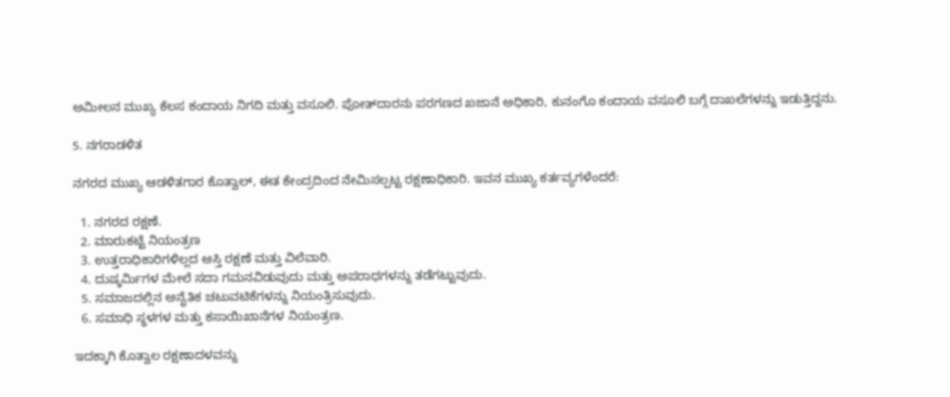ಅಮೀಲನ ಮುಖ್ಯ ಕೆಲಸ ಕಂದಾಯ ನಿಗದಿ ಮತ್ತು ವಸೂಲಿ. ಪೋತ್‌ದಾರನು ಪರಗಣದ ಖಜಾನೆ ಅಧಿಕಾರಿ, ಕುನಂಗೊ ಕಂದಾಯ ವಸೂಲಿ ಬಗ್ಗೆ ದಾಖಲೆಗಳನ್ನು ಇಡುತ್ತಿದ್ದನು.

5. ನಗರಾಡಳಿತ

ನಗರದ ಮುಖ್ಯ ಆಡಳಿತಗಾರ ಕೊತ್ವಾಲ್, ಈತ ಕೇಂದ್ರದಿಂದ ನೇಮಿಸಲ್ಪಟ್ಟ ರಕ್ಷಣಾಧಿಕಾರಿ. ಇವನ ಮುಖ್ಯ ಕರ್ತವ್ಯಗಳೆಂದರೆ:

  1. ನಗರದ ರಕ್ಷಣೆ.
  2. ಮಾರುಕಟ್ಟೆ ನಿಯಂತ್ರಣ
  3. ಉತ್ತರಾಧಿಕಾರಿಗಳಿಲ್ಲದ ಆಸ್ತಿ ರಕ್ಷಣೆ ಮತ್ತು ವಿಲೆವಾರಿ.
  4. ದುಷ್ಕರ್ಮಿಗಳ ಮೇಲೆ ಸದಾ ಗಮನವಿಡುವುದು ಮತ್ತು ಅಪರಾಧಗಳನ್ನು ತಡೆಗಟ್ಟುವುದು.
  5. ಸಮಾಜದಲ್ಲಿನ ಅನೈತಿಕ ಚಟುವಟಿಕೆಗಳನ್ನು ನಿಯಂತ್ರಿಸುವುದು.
  6. ಸಮಾಧಿ ಸ್ಥಳಗಳ ಮತ್ತು ಕಸಾಯಿಖಾನೆಗಳ ನಿಯಂತ್ರಣ.

ಇದಕ್ಕಾಗಿ ಕೊತ್ವಾಲ ರಕ್ಷಣಾದಳವನ್ನು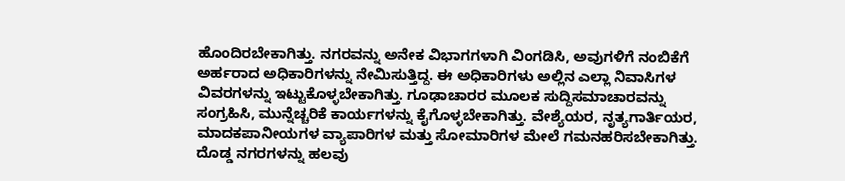ಹೊಂದಿರಬೇಕಾಗಿತ್ತು. ನಗರವನ್ನು ಅನೇಕ ವಿಭಾಗಗಳಾಗಿ ವಿಂಗಡಿಸಿ, ಅವುಗಳಿಗೆ ನಂಬಿಕೆಗೆ ಅರ್ಹರಾದ ಅಧಿಕಾರಿಗಳನ್ನು ನೇಮಿಸುತ್ತಿದ್ದ. ಈ ಅಧಿಕಾರಿಗಳು ಅಲ್ಲಿನ ಎಲ್ಲಾ ನಿವಾಸಿಗಳ ವಿವರಗಳನ್ನು ಇಟ್ಟುಕೊಳ್ಳಬೇಕಾಗಿತ್ತು. ಗೂಢಾಚಾರರ ಮೂಲಕ ಸುದ್ದಿಸಮಾಚಾರವನ್ನು ಸಂಗ್ರಹಿಸಿ, ಮುನ್ನೆಚ್ಚರಿಕೆ ಕಾರ್ಯಗಳನ್ನು ಕೈಗೊಳ್ಳಬೇಕಾಗಿತ್ತು. ವೇಶ್ಯೆಯರ, ನೃತ್ಯಗಾರ್ತಿಯರ, ಮಾದಕಪಾನೀಯಗಳ ವ್ಯಾಪಾರಿಗಳ ಮತ್ತು ಸೋಮಾರಿಗಳ ಮೇಲೆ ಗಮನಹರಿಸಬೇಕಾಗಿತ್ತು. ದೊಡ್ಡ ನಗರಗಳನ್ನು ಹಲವು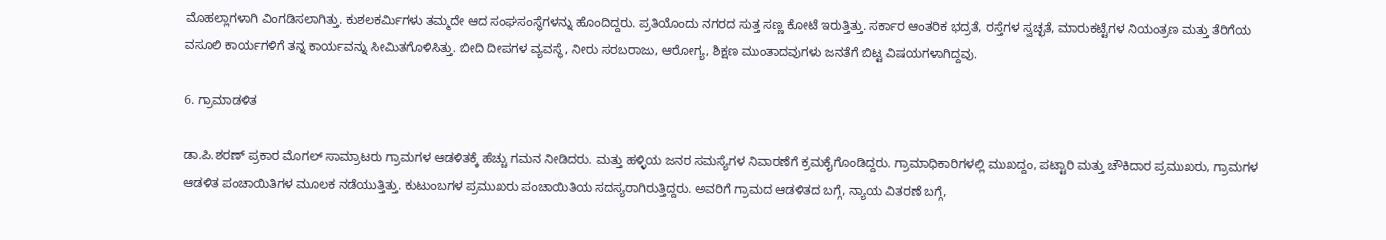ಮೊಹಲ್ಲಾಗಳಾಗಿ ವಿಂಗಡಿಸಲಾಗಿತ್ತು. ಕುಶಲಕರ್ಮಿಗಳು ತಮ್ಮದೇ ಆದ ಸಂಘಸಂಸ್ಥೆಗಳನ್ನು ಹೊಂದಿದ್ದರು. ಪ್ರತಿಯೊಂದು ನಗರದ ಸುತ್ತ ಸಣ್ಣ ಕೋಟೆ ಇರುತ್ತಿತ್ತು. ಸರ್ಕಾರ ಆಂತರಿಕ ಭದ್ರತೆ, ರಸ್ತೆಗಳ ಸ್ವಚ್ಛತೆ, ಮಾರುಕಟ್ಟೆಗಳ ನಿಯಂತ್ರಣ ಮತ್ತು ತೆರಿಗೆಯ ವಸೂಲಿ ಕಾರ್ಯಗಳಿಗೆ ತನ್ನ ಕಾರ್ಯವನ್ನು ಸೀಮಿತಗೊಳಿಸಿತ್ತು. ಬೀದಿ ದೀಪಗಳ ವ್ಯವಸ್ಥೆ, ನೀರು ಸರಬರಾಜು, ಆರೋಗ್ಯ, ಶಿಕ್ಷಣ ಮುಂತಾದವುಗಳು ಜನತೆಗೆ ಬಿಟ್ಟ ವಿಷಯಗಳಾಗಿದ್ದವು.

6. ಗ್ರಾಮಾಡಳಿತ

ಡಾ.ಪಿ.ಶರಣ್ ಪ್ರಕಾರ ಮೊಗಲ್ ಸಾಮ್ರಾಟರು ಗ್ರಾಮಗಳ ಆಡಳಿತಕ್ಕೆ ಹೆಚ್ಚು ಗಮನ ನೀಡಿದರು. ಮತ್ತು ಹಳ್ಳಿಯ ಜನರ ಸಮಸ್ಯೆಗಳ ನಿವಾರಣೆಗೆ ಕ್ರಮಕೈಗೊಂಡಿದ್ದರು. ಗ್ರಾಮಾಧಿಕಾರಿಗಳಲ್ಲಿ ಮುಖದ್ದಂ, ಪಟ್ಟಾರಿ ಮತ್ತು ಚೌಕಿದಾರ ಪ್ರಮುಖರು, ಗ್ರಾಮಗಳ ಆಡಳಿತ ಪಂಚಾಯಿತಿಗಳ ಮೂಲಕ ನಡೆಯುತ್ತಿತ್ತು. ಕುಟುಂಬಗಳ ಪ್ರಮುಖರು ಪಂಚಾಯಿತಿಯ ಸದಸ್ಯರಾಗಿರುತ್ತಿದ್ದರು. ಅವರಿಗೆ ಗ್ರಾಮದ ಆಡಳಿತದ ಬಗ್ಗೆ, ನ್ಯಾಯ ವಿತರಣೆ ಬಗ್ಗೆ,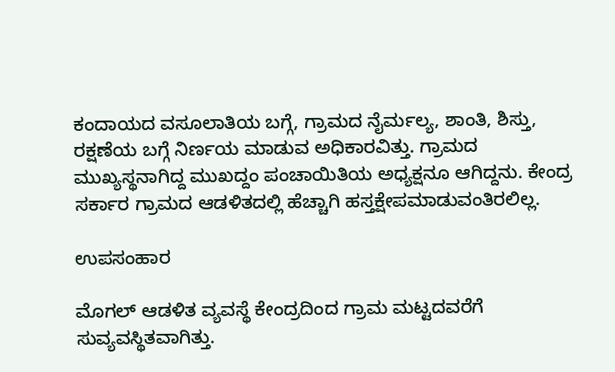ಕಂದಾಯದ ವಸೂಲಾತಿಯ ಬಗ್ಗೆ, ಗ್ರಾಮದ ನೈರ್ಮಲ್ಯ, ಶಾಂತಿ, ಶಿಸ್ತು, ರಕ್ಷಣೆಯ ಬಗ್ಗೆ ನಿರ್ಣಯ ಮಾಡುವ ಅಧಿಕಾರವಿತ್ತು. ಗ್ರಾಮದ ಮುಖ್ಯಸ್ಥನಾಗಿದ್ದ ಮುಖದ್ದಂ ಪಂಚಾಯಿತಿಯ ಅಧ್ಯಕ್ಷನೂ ಆಗಿದ್ದನು. ಕೇಂದ್ರ ಸರ್ಕಾರ ಗ್ರಾಮದ ಆಡಳಿತದಲ್ಲಿ ಹೆಚ್ಚಾಗಿ ಹಸ್ತಕ್ಷೇಪಮಾಡುವಂತಿರಲಿಲ್ಲ.

ಉಪಸಂಹಾರ

ಮೊಗಲ್ ಆಡಳಿತ ವ್ಯವಸ್ಥೆ ಕೇಂದ್ರದಿಂದ ಗ್ರಾಮ ಮಟ್ಟದವರೆಗೆ ಸುವ್ಯವಸ್ಥಿತವಾಗಿತ್ತು.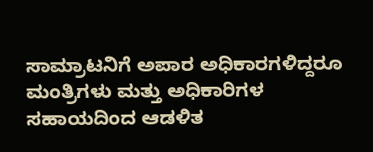ಸಾಮ್ರಾಟನಿಗೆ ಅಪಾರ ಅಧಿಕಾರಗಳಿದ್ದರೂ ಮಂತ್ರಿಗಳು ಮತ್ತು ಅಧಿಕಾರಿಗಳ ಸಹಾಯದಿಂದ ಆಡಳಿತ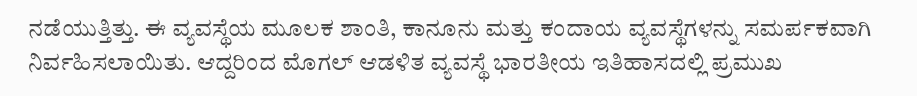ನಡೆಯುತ್ತಿತ್ತು. ಈ ವ್ಯವಸ್ಥೆಯ ಮೂಲಕ ಶಾಂತಿ, ಕಾನೂನು ಮತ್ತು ಕಂದಾಯ ವ್ಯವಸ್ಥೆಗಳನ್ನು ಸಮರ್ಪಕವಾಗಿ ನಿರ್ವಹಿಸಲಾಯಿತು. ಆದ್ದರಿಂದ ಮೊಗಲ್ ಆಡಳಿತ ವ್ಯವಸ್ಥೆ ಭಾರತೀಯ ಇತಿಹಾಸದಲ್ಲಿ ಪ್ರಮುಖ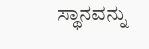ಸ್ಥಾನವನ್ನು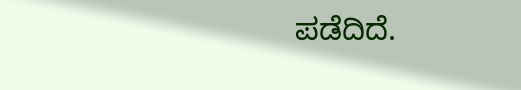ಪಡೆದಿದೆ.